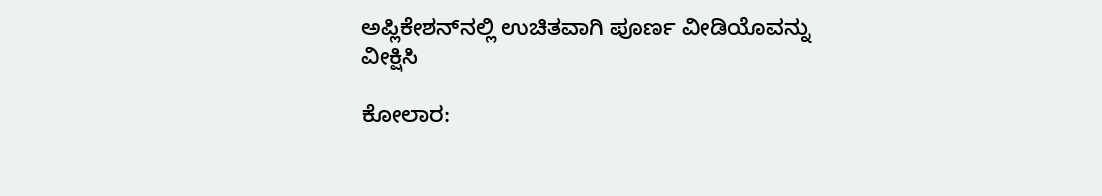ಅಪ್ಲಿಕೇಶನ್‌ನಲ್ಲಿ ಉಚಿತವಾಗಿ ಪೂರ್ಣ ವೀಡಿಯೊವನ್ನು ವೀಕ್ಷಿಸಿ

ಕೋಲಾರ: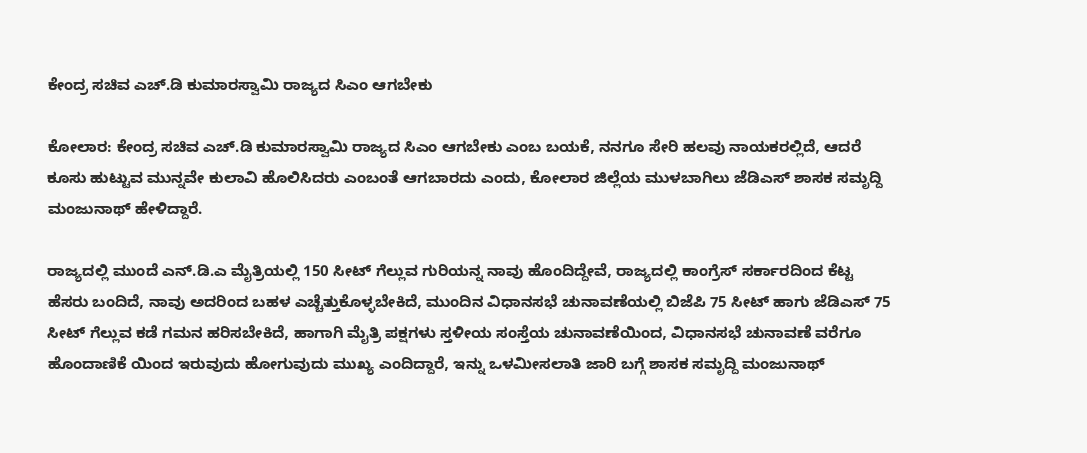ಕೇಂದ್ರ ಸಚಿವ ಎಚ್.ಡಿ ಕುಮಾರಸ್ವಾಮಿ ರಾಜ್ಯದ ಸಿಎಂ ಆಗಬೇಕು

ಕೋಲಾರ: ಕೇಂದ್ರ ಸಚಿವ ಎಚ್.ಡಿ ಕುಮಾರಸ್ವಾಮಿ ರಾಜ್ಯದ ಸಿಎಂ ಆಗಬೇಕು ಎಂಬ ಬಯಕೆ, ನನಗೂ ಸೇರಿ ಹಲವು ನಾಯಕರಲ್ಲಿದೆ, ಆದರೆ ಕೂಸು ಹುಟ್ಟುವ ಮುನ್ನವೇ ಕುಲಾವಿ ಹೊಲಿಸಿದರು ಎಂಬಂತೆ ಆಗಬಾರದು ಎಂದು, ಕೋಲಾರ ಜಿಲ್ಲೆಯ ಮುಳಬಾಗಿಲು ಜೆಡಿಎಸ್ ಶಾಸಕ ಸಮೃದ್ದಿ ಮಂಜುನಾಥ್ ಹೇಳಿದ್ದಾರೆ.

ರಾಜ್ಯದಲ್ಲಿ ಮುಂದೆ ಎನ್.ಡಿ.ಎ ಮೈತ್ರಿಯಲ್ಲಿ 150 ಸೀಟ್ ಗೆಲ್ಲುವ ಗುರಿಯನ್ನ ನಾವು ಹೊಂದಿದ್ದೇವೆ, ರಾಜ್ಯದಲ್ಲಿ ಕಾಂಗ್ರೆಸ್ ಸರ್ಕಾರದಿಂದ ಕೆಟ್ಟ ಹೆಸರು ಬಂದಿದೆ, ನಾವು ಅದರಿಂದ ಬಹಳ ಎಚ್ಚೆತ್ತುಕೊಳ್ಳಬೇಕಿದೆ, ಮುಂದಿನ ವಿಧಾನಸಭೆ ಚುನಾವಣೆಯಲ್ಲಿ ಬಿಜೆಪಿ 75 ಸೀಟ್ ಹಾಗು ಜೆಡಿಎಸ್ 75 ಸೀಟ್ ಗೆಲ್ಲುವ ಕಡೆ ಗಮನ ಹರಿಸಬೇಕಿದೆ, ಹಾಗಾಗಿ ಮೈತ್ರಿ ಪಕ್ಷಗಳು ಸ್ತಳೀಯ ಸಂಸ್ತೆಯ ಚುನಾವಣೆಯಿಂದ, ವಿಧಾನಸಭೆ ಚುನಾವಣೆ ವರೆಗೂ ಹೊಂದಾಣಿಕೆ ಯಿಂದ ಇರುವುದು ಹೋಗುವುದು ಮುಖ್ಯ ಎಂದಿದ್ದಾರೆ‌, ಇನ್ನು ಒಳಮೀಸಲಾತಿ ಜಾರಿ ಬಗ್ಗೆ ಶಾಸಕ ಸಮೃದ್ದಿ ಮಂಜುನಾಥ್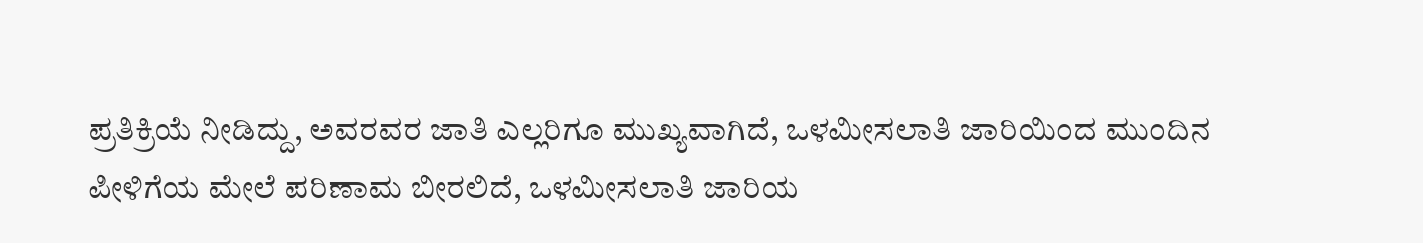ಪ್ರತಿಕ್ರಿಯೆ ನೀಡಿದ್ದು, ಅವರವರ ಜಾತಿ ಎಲ್ಲರಿಗೂ ಮುಖ್ಯವಾಗಿದೆ, ಒಳಮೀಸಲಾತಿ ಜಾರಿಯಿಂದ ಮುಂದಿನ ಪೀಳಿಗೆಯ ಮೇಲೆ ಪರಿಣಾಮ ಬೀರಲಿದೆ, ಒಳಮೀಸಲಾತಿ ಜಾರಿಯ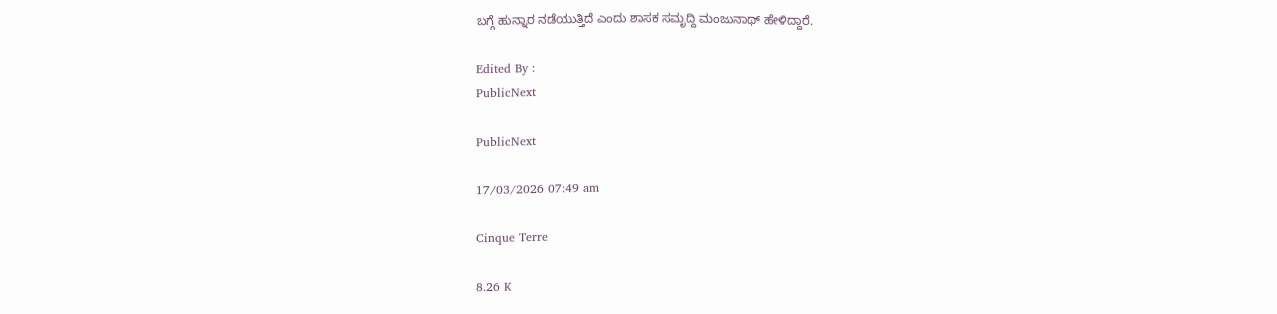ಬಗ್ಗೆ ಹುನ್ನಾರ ನಡೆಯುತ್ತಿದೆ ಎಂದು ಶಾಸಕ ಸಮೃದ್ದಿ ಮಂಜುನಾಥ್ ಹೇಳಿದ್ದಾರೆ.

Edited By :
PublicNext

PublicNext

17/03/2026 07:49 am

Cinque Terre

8.26 K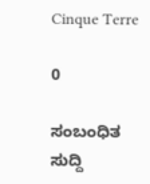Cinque Terre

0

ಸಂಬಂಧಿತ ಸುದ್ದಿ